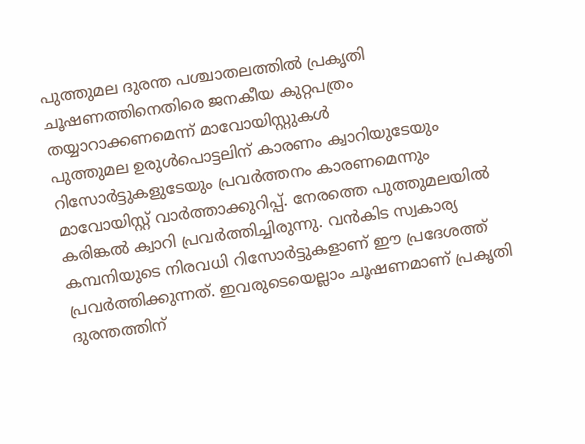പുത്തുമല ദുരന്ത പശ്ചാതലത്തിൽ പ്രകൃതി ചൂഷണത്തിനെതിരെ ജനകീയ കുറ്റപത്രം തയ്യാറാക്കണമെന്ന് മാവോയിസ്റ്റുകൾ
പുത്തുമല ഉരുൾപൊട്ടലിന് കാരണം ക്വാറിയുടേയും റിസോർട്ടുകളുടേയും പ്രവർത്തനം കാരണമെന്നും മാവോയിസ്റ്റ് വാർത്താക്കുറിപ്പ്. നേരത്തെ പുത്തുമലയിൽ കരിങ്കൽ ക്വാറി പ്രവർത്തിച്ചിരുന്നു. വൻകിട സ്വകാര്യ കമ്പനിയുടെ നിരവധി റിസോർട്ടുകളാണ് ഈ പ്രദേശത്ത് പ്രവർത്തിക്കുന്നത്. ഇവരുടെയെല്ലാം ചൂഷണമാണ് പ്രകൃതി ദുരന്തത്തിന്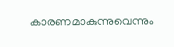കാരണമാകുന്നുവെന്നും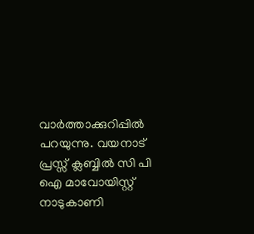വാർത്താക്കുറിപ്പിൽ പറയുന്നു. വയനാട് പ്രസ്സ് ക്ലബ്ബിൽ സി പി ഐ മാവോയിസ്റ്റ് നാടുകാണി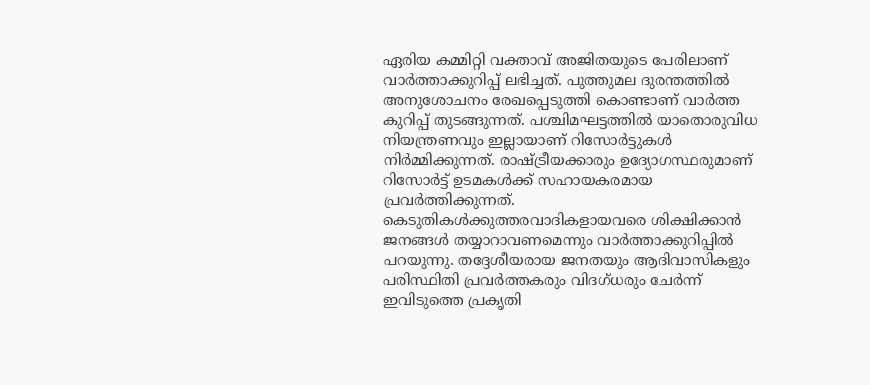ഏരിയ കമ്മിറ്റി വക്താവ് അജിതയുടെ പേരിലാണ് വാർത്താക്കുറിപ്പ് ലഭിച്ചത്. പുത്തുമല ദുരന്തത്തിൽ അനുശോചനം രേഖപ്പെടുത്തി കൊണ്ടാണ് വാർത്ത കുറിപ്പ് തുടങ്ങുന്നത്. പശ്ചിമഘട്ടത്തിൽ യാതൊരുവിധ നിയന്ത്രണവും ഇല്ലായാണ് റിസോർട്ടുകൾ നിർമ്മിക്കുന്നത്. രാഷ്ട്രീയക്കാരും ഉദ്യോഗസ്ഥരുമാണ് റിസോർട്ട് ഉടമകൾക്ക് സഹായകരമായ പ്രവർത്തിക്കുന്നത്. കെടുതികൾക്കുത്തരവാദികളായവരെ ശിക്ഷിക്കാൻ ജനങ്ങൾ തയ്യാറാവണമെന്നും വാർത്താക്കുറിപ്പിൽ പറയുന്നു. തദ്ദേശീയരായ ജനതയും ആദിവാസികളും പരിസ്ഥിതി പ്രവർത്തകരും വിദഗ്ധരും ചേർന്ന് ഇവിടുത്തെ പ്രകൃതി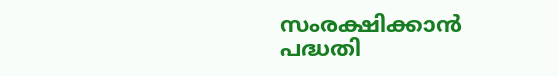സംരക്ഷിക്കാൻ പദ്ധതി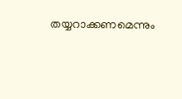തയ്യറാക്കണമെന്നും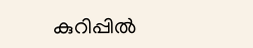കുറിപ്പിൽ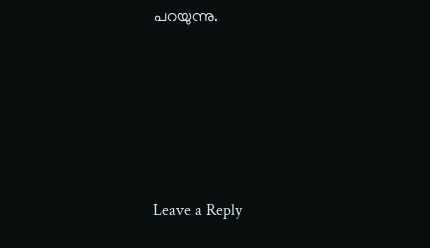പറയുന്നു.





Leave a Reply